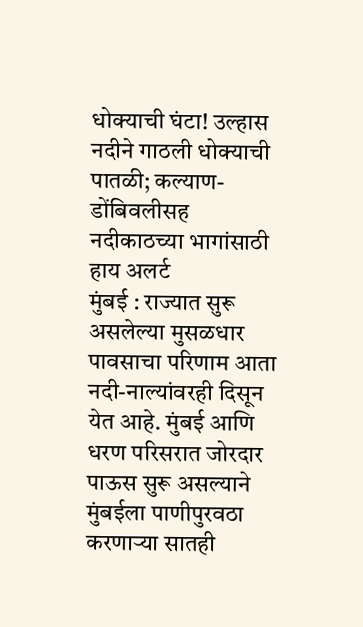धोक्याची घंटा! उल्हास नदीने गाठली धोक्याची पातळी; कल्याण-डोंबिवलीसह नदीकाठच्या भागांसाठी हाय अलर्ट
मुंबई : राज्यात सुरू असलेल्या मुसळधार पावसाचा परिणाम आता नदी-नाल्यांवरही दिसून येत आहे. मुंबई आणि धरण परिसरात जोरदार पाऊस सुरू असल्याने मुंबईला पाणीपुरवठा करणाऱ्या सातही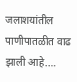जलाशयांतील पाणीपातळीत वाढ झाली आहे.…